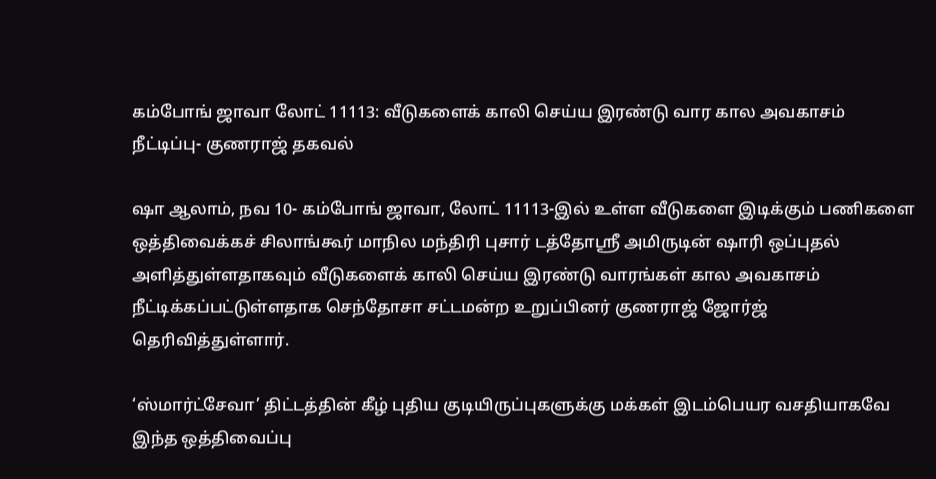கம்போங் ஜாவா லோட் 11113: வீடுகளைக் காலி செய்ய இரண்டு வார கால அவகாசம் நீட்டிப்பு- குணராஜ் தகவல்

ஷா ஆலாம், நவ 10- கம்போங் ஜாவா, லோட் 11113-இல் உள்ள வீடுகளை இடிக்கும் பணிகளை ஒத்திவைக்கச் சிலாங்கூர் மாநில மந்திரி புசார் டத்தோஶ்ரீ அமிருடின் ஷாரி ஒப்புதல் அளித்துள்ளதாகவும் வீடுகளைக் காலி செய்ய இரண்டு வாரங்கள் கால அவகாசம் நீட்டிக்கப்பட்டுள்ளதாக செந்தோசா சட்டமன்ற உறுப்பினர் குணராஜ் ஜோர்ஜ் தெரிவித்துள்ளார்.

‘ஸ்மார்ட்சேவா’ திட்டத்தின் கீழ் புதிய குடியிருப்புகளுக்கு மக்கள் இடம்பெயர வசதியாகவே இந்த ஒத்திவைப்பு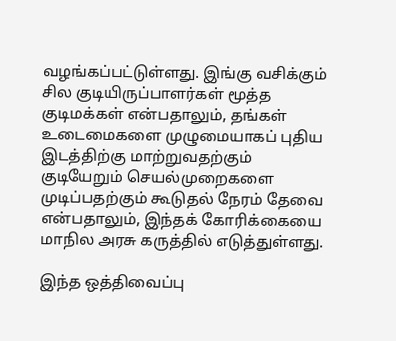வழங்கப்பட்டுள்ளது. இங்கு வசிக்கும் சில குடியிருப்பாளர்கள் மூத்த குடிமக்கள் என்பதாலும், தங்கள் உடைமைகளை முழுமையாகப் புதிய இடத்திற்கு மாற்றுவதற்கும் குடியேறும் செயல்முறைகளை முடிப்பதற்கும் கூடுதல் நேரம் தேவை என்பதாலும், இந்தக் கோரிக்கையை மாநில அரசு கருத்தில் எடுத்துள்ளது.

இந்த ஒத்திவைப்பு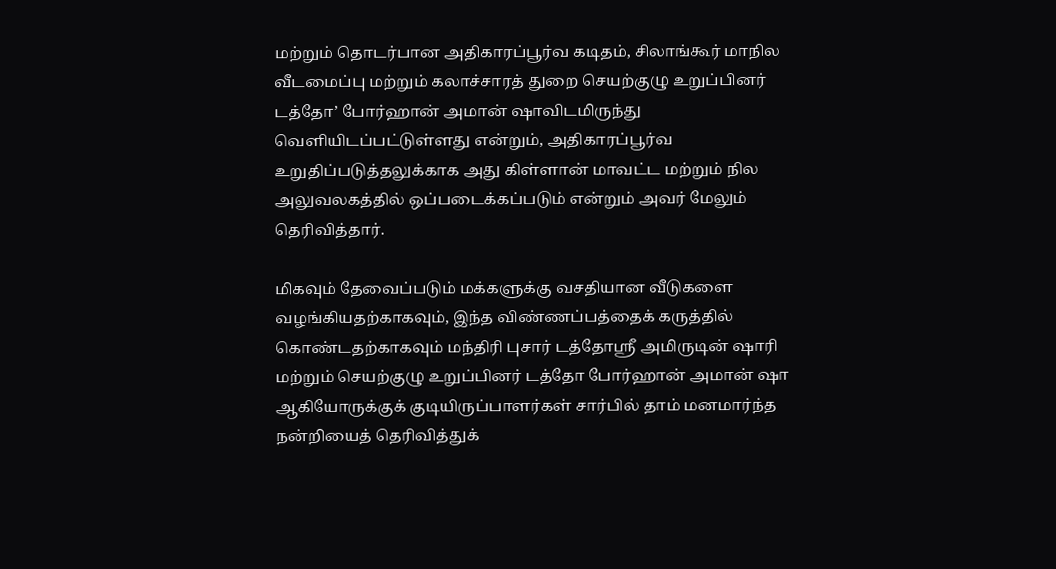மற்றும் தொடர்பான அதிகாரப்பூர்வ கடிதம், சிலாங்கூர் மாநில வீடமைப்பு மற்றும் கலாச்சாரத் துறை செயற்குழு உறுப்பினர் டத்தோ’ போர்ஹான் அமான் ஷாவிடமிருந்து வெளியிடப்பட்டுள்ளது என்றும், அதிகாரப்பூர்வ உறுதிப்படுத்தலுக்காக அது கிள்ளான் மாவட்ட மற்றும் நில அலுவலகத்தில் ஒப்படைக்கப்படும் என்றும் அவர் மேலும் தெரிவித்தார்.

மிகவும் தேவைப்படும் மக்களுக்கு வசதியான வீடுகளை வழங்கியதற்காகவும், இந்த விண்ணப்பத்தைக் கருத்தில் கொண்டதற்காகவும் மந்திரி புசார் டத்தோஶ்ரீ அமிருடின் ஷாரி மற்றும் செயற்குழு உறுப்பினர் டத்தோ போர்ஹான் அமான் ஷா ஆகியோருக்குக் குடியிருப்பாளர்கள் சார்பில் தாம் மனமார்ந்த நன்றியைத் தெரிவித்துக்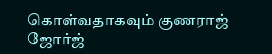கொள்வதாகவும் குணராஜ் ஜோர்ஜ்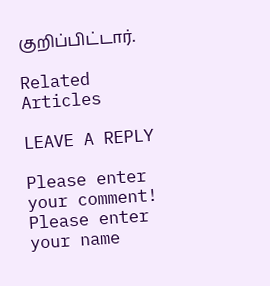குறிப்பிட்டார்.

Related Articles

LEAVE A REPLY

Please enter your comment!
Please enter your name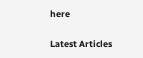here

Latest Articles